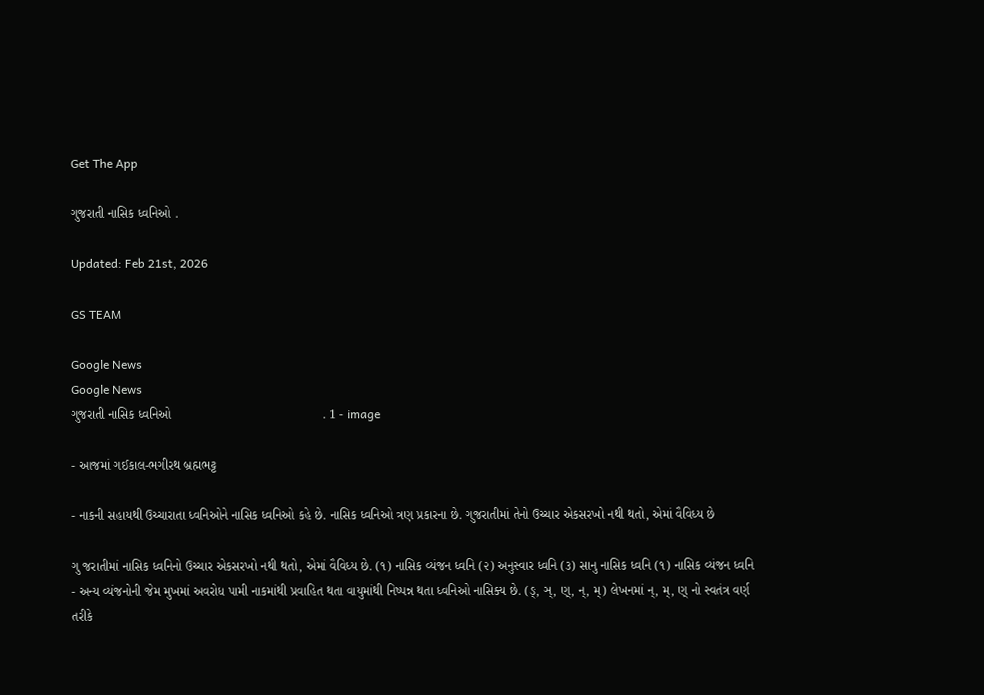Get The App

ગુજરાતી નાસિક ધ્વનિઓ .

Updated: Feb 21st, 2026

GS TEAM

Google News
Google News
ગુજરાતી નાસિક ધ્વનિઓ                                          . 1 - image

- આજમાં ગઈકાલ-ભગીરથ બ્રહ્મભટ્ટ

- નાકની સહાયથી ઉચ્ચારાતા ધ્વનિઓને નાસિક ધ્વનિઓ કહે છે. નાસિક ધ્વનિઓ ત્રણ પ્રકારના છે. ગુજરાતીમાં તેનો ઉચ્ચાર એકસરખો નથી થતો, એમાં વૈવિધ્ય છે

ગુ જરાતીમાં નાસિક ધ્વનિનો ઉચ્ચાર એકસરખો નથી થતો, એમાં વૈવિધ્ય છે. (૧) નાસિક વ્યંજન ધ્વનિ (૨) અનુસ્વાર ધ્વનિ (૩) સાનુ નાસિક ધ્વનિ (૧) નાસિક વ્યંજન ધ્વનિ - અન્ય વ્યંજનોની જેમ મુખમાં અવરોધ પામી નાકમાંથી પ્રવાહિત થતા વાયુમાંથી નિષ્પન્ન થતા ધ્વનિઓ નાસિક્ય છે. (ઙ્, ઞ્, ણ્, ન્, મ્) લેખનમાં ન્, મ્, ણ્ નો સ્વતંત્ર વર્ણ તરીકે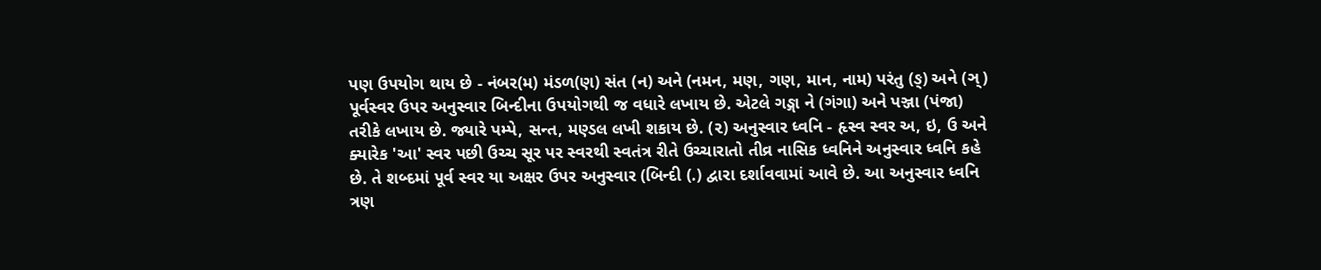પણ ઉપયોગ થાય છે - નંબર(મ) મંડળ(ણ) સંત (ન) અને (નમન, મણ, ગણ, માન, નામ) પરંતુ (ઙ્) અને (ઞ્) પૂર્વસ્વર ઉપર અનુસ્વાર બિન્દીના ઉપયોગથી જ વધારે લખાય છે. એટલે ગઙ્ગા ને (ગંગા) અને પઞ્જા (પંજા) તરીકે લખાય છે. જ્યારે પમ્પે, સન્ત, મણ્ડલ લખી શકાય છે. (૨) અનુસ્વાર ધ્વનિ - હૃસ્વ સ્વર અ, ઇ, ઉ અને ક્યારેક 'આ' સ્વર પછી ઉચ્ચ સૂર પર સ્વરથી સ્વતંત્ર રીતે ઉચ્ચારાતો તીવ્ર નાસિક ધ્વનિને અનુસ્વાર ધ્વનિ કહે છે. તે શબ્દમાં પૂર્વ સ્વર યા અક્ષર ઉપર અનુસ્વાર (બિન્દી (.) દ્વારા દર્શાવવામાં આવે છે. આ અનુસ્વાર ધ્વનિ ત્રણ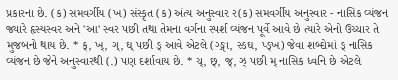પ્રકારના છે. (ક) સમવર્ગીય (ખ) સંસ્કૃત (ક) અંત્ય અનુસ્વાર ર(ક) સમવર્ગીય અનુસ્વાર - નાસિક વ્યંજન જ્યારે હૃસ્યસ્વર અને 'આ' સ્વર પછી તથા તેમના વર્ગના સ્પર્શ વ્યંજન પૂર્વે આવે છે ત્યારે એનો ઉચ્ચાર તે મુજબનો થાય છે. * ક્, ખ્, ગ્, ઘ્ પછી ઙ્ આવે એટલે (ગ્ઙ્ગા, સ્ઙઘ, પ્ઙ્ખ) જેવા શબ્દોમાં ઙ્ નાસિક વ્યંજન છે જેને અનુસ્વારથી (.) પણ દર્શાવાય છે. * ચ્, છ્, જ્, ઝ્ પછી મ્ નાસિક ધ્વનિ છે એટલે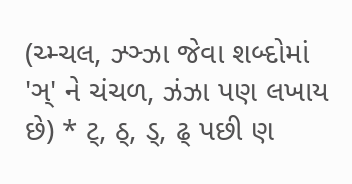(ચ્મ્ચલ, ઝ્ઞ્ઝા જેવા શબ્દોમાં 'ઞ્' ને ચંચળ, ઝંઝા પણ લખાય છે) * ટ્, ઠ્, ડ્, ઢ્ પછી ણ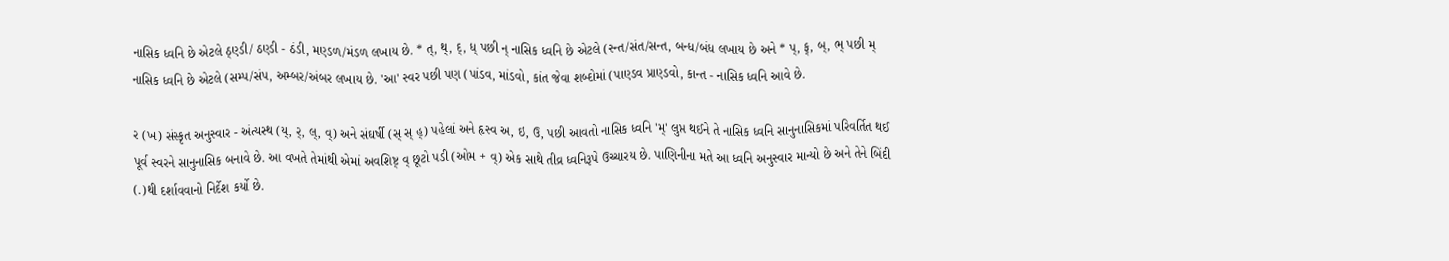નાસિક ધ્વનિ છે એટલે ઠ્ણ્ડી/ ઠણ્ડી - ઠંડી, મણ્ડળ/મંડળ લખાય છે. * ત્, થ્, દ્, ધ્ પછી ન્ નાસિક ધ્વનિ છે એટલે (સ્ન્ત/સંત/સન્ત, બન્ધ/બંધ લખાય છે અને * પ્, ફ્, બ્, ભ્ પછી મ્ નાસિક ધ્વનિ છે એટલે (સમ્પ/સંપ, અમ્બર/અંબર લખાય છે. 'આ' સ્વર પછી પણ (પાંડવ, માંડવો, કાંત જેવા શબ્દોમાં (પાણ્ડવ પ્રાણ્ડવો, કાન્ત - નાસિક ધ્વનિ આવે છે.

ર (ખ) સંસ્કૃત અનુસ્વાર - અંત્યસ્થ (ય્, ર્, લ્, વ્) અને સંઘર્ષી (સ્ સ્ હ્) પહેલાં અને હૃસ્વ અ, ઇ, ઉ, પછી આવતો નાસિક ધ્વનિ 'મ્' લુપ્ત થઈને તે નાસિક ધ્વનિ સાનુનાસિકમાં પરિવર્તિત થઈ પૂર્વ સ્વરને સાનુનાસિક બનાવે છે. આ વખતે તેમાંથી એમાં અવશિષ્ટ્ વ્ છૂટો પડી (ઓમ + વ્) એક સાથે તીવ્ર ધ્વનિરૂપે ઉચ્ચારય છે. પાણિનીના મતે આ ધ્વનિ અનુસ્વાર માન્યો છે અને તેને બિંદી (.)થી દર્શાવવાનો નિર્દેશ કર્યો છે.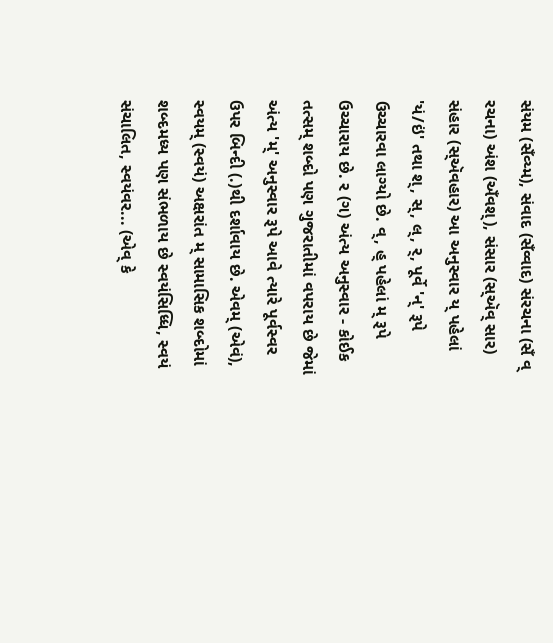સંયમ (સઁવ્ય્મ), સંવાદ (સઁવ્વાદ) સંરચના (સઁ વ્ રચના) અંશ (અઁવશ્), સંસાર (સ્ઍવ્ સાર) સંહાર (સ્ઍવહાર) આ અનુસ્વાર ય્ પહેલાં 'યં/ઇં' તથા શ્, સ્, લ્, ર્, પૂર્વે 'ન્' રૂપે ઉચ્ચારવા લાગ્યો છે. વ્, હ્ પહેલાં મ્ રૂપે ઉચ્ચારાય છે. ર (ગ) અંત્ય અનુસ્વાર - કોઈક તત્સમ્ શબ્દો પણ ગુજરાતીમાં વપરાય છે જેમાં અંત્ય 'મ્' અનુસ્વાર રૂપે આવે ત્યારે પૂર્વસ્વર ઉપર બિન્દી (.)થી દર્શાવાય છે. એવમ્ (એવં), સ્વયમ્ (સ્વયં) અક્ષરાંત મ્ સામાસિક શબ્દોમાં શબ્દમધ્ય પણ સંભળાય છે સ્વયંસિધ્ધિ, સ્વયં સંચાલિત, સ્વયંવર... (એવ્ કે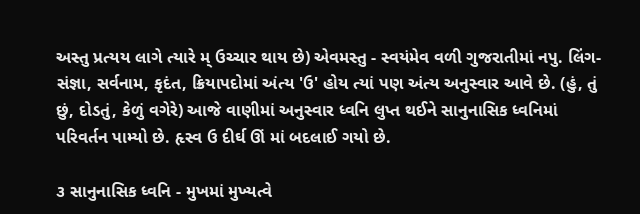અસ્તુ પ્રત્યય લાગે ત્યારે મ્ ઉચ્ચાર થાય છે) એવમસ્તુ - સ્વયંમેવ વળી ગુજરાતીમાં નપુ. લિંગ-સંજ્ઞા, સર્વનામ, કૃદંત, ક્રિયાપદોમાં અંત્ય 'ઉ' હોય ત્યાં પણ અંત્ય અનુસ્વાર આવે છે. (હું, તું છું, દોડતું, કેળું વગેરે) આજે વાણીમાં અનુસ્વાર ધ્વનિ લુપ્ત થઈને સાનુનાસિક ધ્વનિમાં પરિવર્તન પામ્યો છે. હૃસ્વ ઉ દીર્ઘ ઊં માં બદલાઈ ગયો છે.

૩ સાનુનાસિક ધ્વનિ - મુખમાં મુખ્યત્વે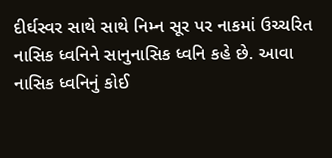દીર્ઘસ્વર સાથે સાથે નિમ્ન સૂર પર નાકમાં ઉચ્ચરિત નાસિક ધ્વનિને સાનુનાસિક ધ્વનિ કહે છે. આવા નાસિક ધ્વનિનું કોઈ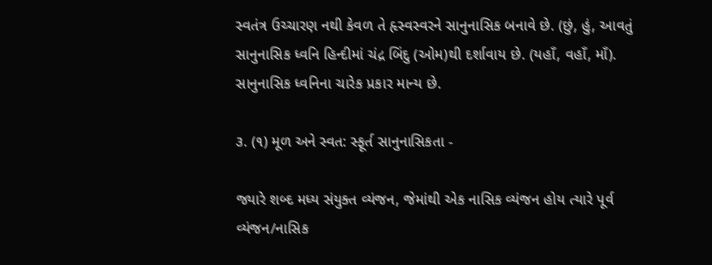સ્વતંત્ર ઉચ્ચારણ નથી કેવળ તે હૃસ્વસ્વરને સાનુનાસિક બનાવે છે. (છું, હું, આવતું સાનુનાસિક ધ્વનિ હિન્દીમાં ચંદ્ર બિંદુ (ઓમ)થી દર્શાવાય છે. (યહાઁ, વહાઁ, માઁ). સાનુનાસિક ધ્વનિના ચારેક પ્રકાર માન્ય છે.

૩. (૧) મૂળ અને સ્વત: સ્ફૂર્ત સાનુનાસિકતા -

જ્યારે શબ્દ મધ્ય સંયુક્ત વ્યંજન, જેમાંથી એક નાસિક વ્યંજન હોય ત્યારે પૂર્વ વ્યંજન/નાસિક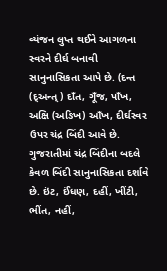વ્યંજન લુપ્ત થઈને આગળના સ્વરને દીર્ઘ બનાવી સાનુનાસિકતા આપે છે. (દન્ત (દ્અન્ત્) દાઁત, ગૂઁજ, પાઁખ, અક્ષિ (અઙિખ) આઁખ, દીર્ઘસ્વર ઉપર ચંદ્ર બિંદી આવે છે. ગુજરાતીમાં ચંદ્ર બિંદીના બદલે કેવળ બિંદી સાનુનાસિકતા દર્શાવે છે. ઇંટ, ઈંધણ, દહીં, ખીંટી, ભીંત, નહીં,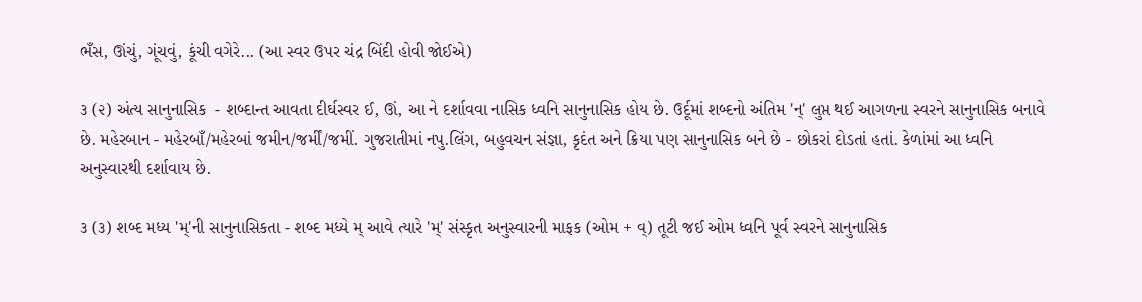ભઁસ, ઊંચું, ગૂંચવું, કૂંચી વગેરે... (આ સ્વર ઉપર ચંદ્ર બિંદી હોવી જોઈએ)

૩ (૨) અંત્ય સાનુનાસિક  - શબ્દાન્ત આવતા દીર્ઘસ્વર ઈ, ઊં, આ ને દર્શાવવા નાસિક ધ્વનિ સાનુનાસિક હોય છે. ઉર્દૂમાં શબ્દનો અંતિમ 'ન્' લુપ્ત થઈ આગળના સ્વરને સાનુનાસિક બનાવે છે. મહેરબાન - મહેરબાઁ/મહેરબાં જમીન/જર્મીં/જમીં. ગુજરાતીમાં નપુ.લિંગ, બહુવચન સંજ્ઞા, કૃદંત અને ક્રિયા પણ સાનુનાસિક બને છે - છોકરાં દોડતાં હતાં. કેળાંમાં આ ધ્વનિ અનુસ્વારથી દર્શાવાય છે.

૩ (૩) શબ્દ મધ્ય 'મ્'ની સાનુનાસિકતા - શબ્દ મધ્યે મ્ આવે ત્યારે 'મ્' સંસ્કૃત અનુસ્વારની માફક (ઓમ + વ્) તૂટી જઈ ઓમ ધ્વનિ પૂર્વ સ્વરને સાનુનાસિક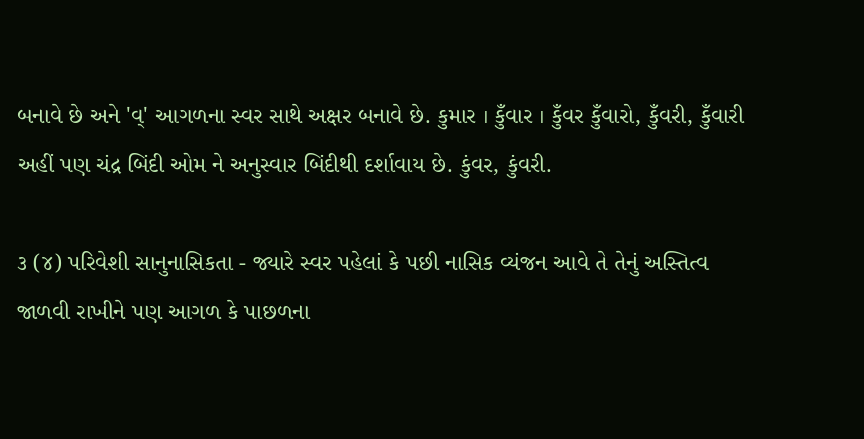બનાવે છે અને 'વ્' આગળના સ્વર સાથે અક્ષર બનાવે છે. કુમાર । કુઁવાર । કુઁવર કુઁવારો, કુઁવરી, કુઁવારી અહીં પણ ચંદ્ર બિંદી ઓમ ને અનુસ્વાર બિંદીથી દર્શાવાય છે. કુંવર, કુંવરી.

૩ (૪) પરિવેશી સાનુનાસિકતા - જ્યારે સ્વર પહેલાં કે પછી નાસિક વ્યંજન આવે તે તેનું અસ્તિત્વ જાળવી રાખીને પણ આગળ કે પાછળના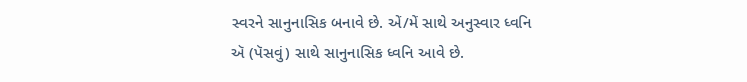સ્વરને સાનુનાસિક બનાવે છે. એં/મેં સાથે અનુસ્વાર ધ્વનિ ઍ (પૅસવું) સાથે સાનુનાસિક ધ્વનિ આવે છે.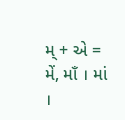મ્ + એ = મેં, માઁ । માં ।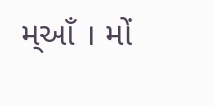મ્આઁ । મોં